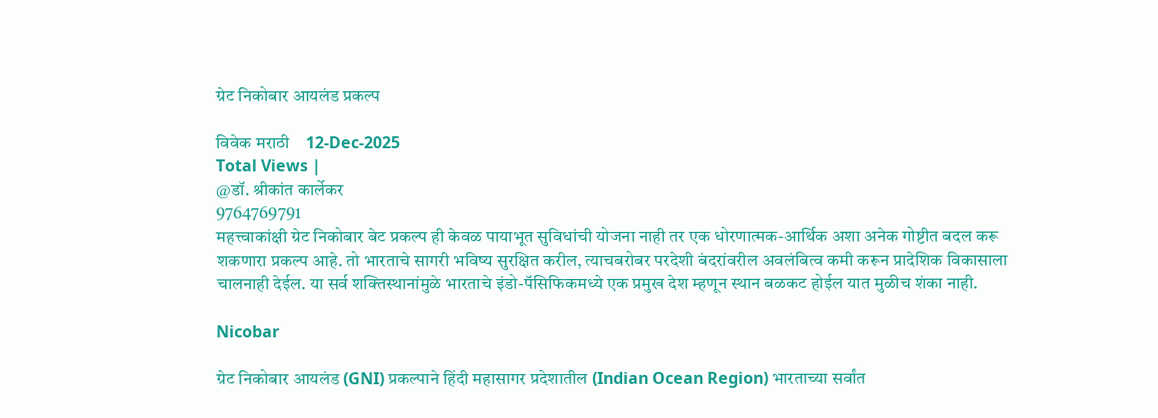ग्रेट निकोबार आयलंड प्रकल्प

विवेक मराठी    12-Dec-2025
Total Views |
@डॉ. श्रीकांत कार्लेकर
9764769791
महत्त्वाकांक्षी ग्रेट निकोबार बेट प्रकल्प ही केवळ पायाभूत सुविधांची योजना नाही तर एक धोरणात्मक-आर्थिक अशा अनेक गोष्टीत बदल करू शकणारा प्रकल्प आहे. तो भारताचे सागरी भविष्य सुरक्षित करील, त्याचबरोबर परदेशी बंदरांवरील अवलंबित्व कमी करून प्रादेशिक विकासाला चालनाही देईल. या सर्व शक्तिस्थानांमुळे भारताचे इंडो-पॅसिफिकमध्ये एक प्रमुख देश म्हणून स्थान बळकट होईल यात मुळीच शंका नाही.

Nicobar

ग्रेट निकोबार आयलंड (GNI) प्रकल्पाने हिंदी महासागर प्रदेशातील (Indian Ocean Region) भारताच्या सर्वांत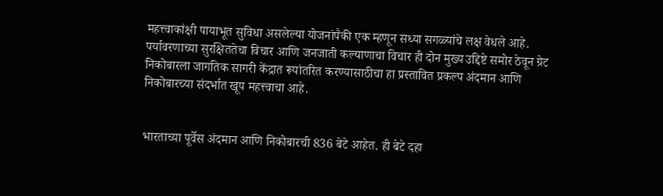महत्त्वाकांक्षी पायाभूत सुविधा असलेल्या योजनांपैकी एक म्हणून सध्या सगळ्यांचे लक्ष वेधले आहे. पर्यावरणाच्या सुरक्षिततेचा विचार आणि जनजाती कल्याणाचा विचार ही दोन मुख्य उद्दिष्टे समोर ठेवून ग्रेट निकोबारला जागतिक सागरी केंद्रात रूपांतरित करण्यासाठीचा हा प्रस्तावित प्रकल्प अंदमान आणि निकोबारच्या संदर्भात खूप महत्त्वाचा आहे.


भारताच्या पूर्वेस अंदमान आणि निकोबारची 836 बेटे आहेत. ही बेटे दहा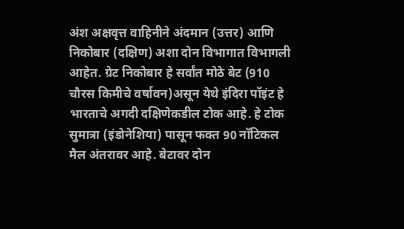अंश अक्षवृत्त वाहिनीने अंदमान (उत्तर) आणि निकोबार (दक्षिण) अशा दोन विभागात विभागली आहेत. ग्रेट निकोबार हे सर्वांत मोठे बेट (910 चौरस किमीचे वर्षावन)असून येथे इंदिरा पॉइंट हे भारताचे अगदी दक्षिणेकडील टोक आहे. हे टोक सुमात्रा (इंडोनेशिया) पासून फक्त 90 नॉटिकल मैल अंतरावर आहे. बेटावर दोन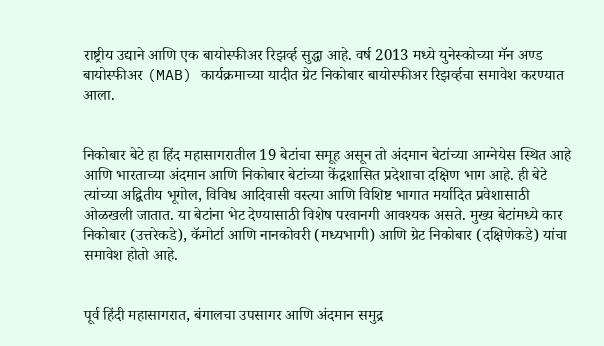राष्ट्रीय उद्याने आणि एक बायोस्फीअर रिझर्व्ह सुद्धा आहे. वर्ष 2013 मध्ये युनेस्कोच्या मॅन अण्ड बायोस्फीअर (MAB) कार्यक्रमाच्या यादीत ग्रेट निकोबार बायोस्फीअर रिझर्व्हचा समावेश करण्यात आला.


निकोबार बेटे हा हिंद महासागरातील 19 बेटांचा समूह असून तो अंदमान बेटांच्या आग्नेयेस स्थित आहे आणि भारताच्या अंदमान आणि निकोबार बेटांच्या केंद्रशासित प्रदेशाचा दक्षिण भाग आहे. ही बेटे त्यांच्या अद्वितीय भूगोल, विविध आदिवासी वस्त्या आणि विशिष्ट भागात मर्यादित प्रवेशासाठी ओळखली जातात. या बेटांना भेट देण्यासाठी विशेष परवानगी आवश्यक असते. मुख्य बेटांमध्ये कार निकोबार (उत्तरेकडे), कॅमोर्टा आणि नानकोवरी (मध्यभागी) आणि ग्रेट निकोबार (दक्षिणेकडे) यांचा समावेश होतो आहे.


पूर्व हिंदी महासागरात, बंगालचा उपसागर आणि अंदमान समुद्र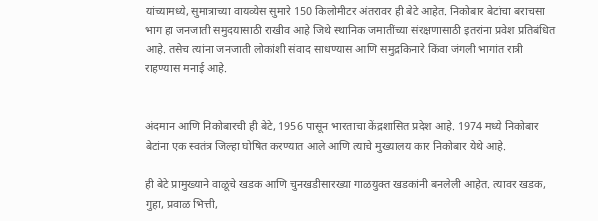यांच्यामध्ये, सुमात्राच्या वायव्येस सुमारे 150 किलोमीटर अंतरावर ही बेटे आहेत. निकोबार बेटांचा बराचसा भाग हा जनजाती समुदयासाठी राखीव आहे जिथे स्थानिक जमातींच्या संरक्षणासाठी इतरांना प्रवेश प्रतिबंधित आहे. तसेच त्यांना जनजाती लोकांशी संवाद साधण्यास आणि समुद्रकिनारे किंवा जंगली भागांत रात्री राहण्यास मनाई आहे.


अंदमान आणि निकोबारची ही बेटे, 1956 पासून भारताचा केंद्रशासित प्रदेश आहे. 1974 मध्ये निकोबार बेटांना एक स्वतंत्र जिल्हा घोषित करण्यात आले आणि त्याचे मुख्यालय कार निकोबार येथे आहे.

ही बेटे प्रामुख्याने वाळूचे खडक आणि चुनखडीसारख्या गाळयुक्त खडकांनी बनलेली आहेत. त्यावर खडक, गुहा, प्रवाळ भित्ती,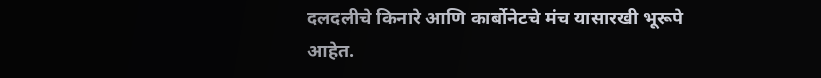दलदलीचे किनारे आणि कार्बोनेटचे मंच यासारखी भूरूपे आहेत.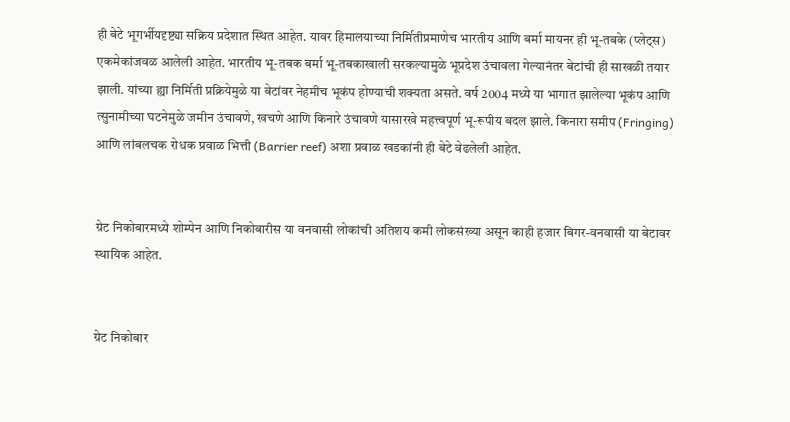ही बेटे भूगर्भीयदृष्ट्या सक्रिय प्रदेशात स्थित आहेत. यावर हिमालयाच्या निर्मितीप्रमाणेच भारतीय आणि बर्मा मायनर ही भू-तबके (प्लेट्स) एकमेकांजवळ आलेली आहेत. भारतीय भू-तबक बर्मा भू-तबकाखाली सरकल्यामुळे भूप्रदेश उंचावला गेल्यानंतर बेटांची ही साखळी तयार झाली. यांच्या ह्या निर्मिती प्रक्रियेमुळे या बेटांवर नेहमीच भूकंप होण्याची शक्यता असते. वर्ष 2004 मध्ये या भागात झालेल्या भूकंप आणि त्सुनामीच्या घटनेमुळे जमीन उंचावणे, खचणे आणि किनारे उंचावणे यासारखे महत्त्वपूर्ण भू-रूपीय बदल झाले. किनारा समीप (Fringing) आणि लांबलचक रोधक प्रवाळ भित्ती (Barrier reef) अशा प्रवाळ खडकांनी ही बेटे वेढलेली आहेत.


ग्रेट निकोबारमध्ये शोम्पेन आणि निकोबारीस या वनवासी लोकांची अतिशय कमी लोकसंख्या असून काही हजार बिगर-वनवासी या बेटावर स्थायिक आहेत.


ग्रेट निकोबार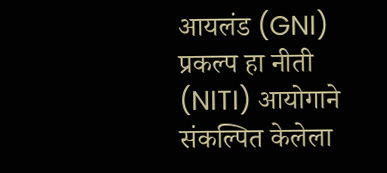आयलंड (GNI) प्रकल्प हा नीती (NITI) आयोगाने संकल्पित केलेला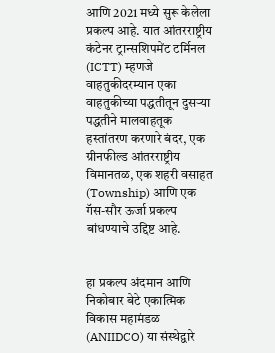आणि 2021 मध्ये सुरू केलेला प्रकल्प आहे. यात आंतरराष्ट्रीय कंटेनर ट्रान्सशिपमेंट टर्मिनल (ICTT) म्हणजे वाहतुकीदरम्यान एका वाहतुकीच्या पद्धतीतून दुसर्‍या पद्धतीने मालवाहतूक हस्तांतरण करणारे बंदर, एक ग्रीनफील्ड आंतरराष्ट्रीय विमानतळ, एक शहरी वसाहत (Township) आणि एक गॅस-सौर ऊर्जा प्रकल्प बांधण्याचे उद्दिष्ट आहे.


हा प्रकल्प अंदमान आणि निकोबार बेटे एकात्मिक विकास महामंडळ (ANIIDCO) या संस्थेद्वारे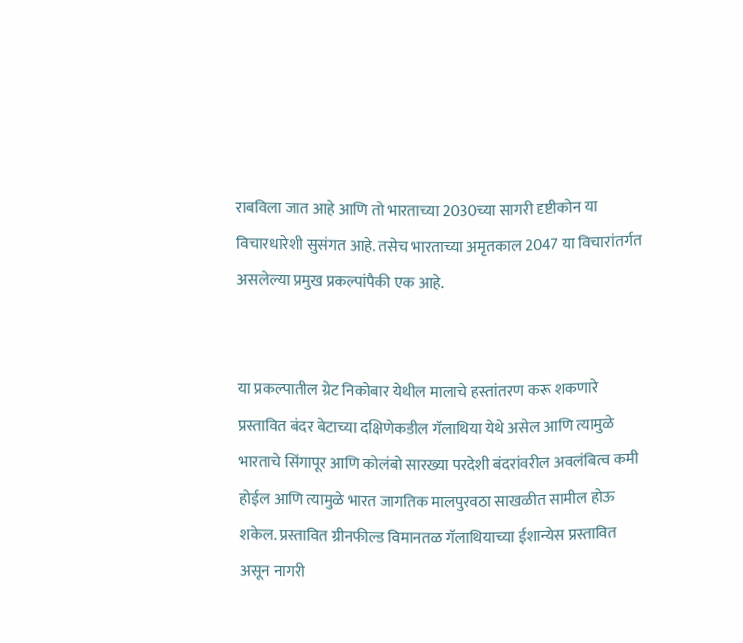राबविला जात आहे आणि तो भारताच्या 2030च्या सागरी दृष्टीकोन या विचारधारेशी सुसंगत आहे. तसेच भारताच्या अमृतकाल 2047 या विचारांतर्गत असलेल्या प्रमुख प्रकल्पांपैकी एक आहे.


या प्रकल्पातील ग्रेट निकोबार येथील मालाचे हस्तांतरण करू शकणारे प्रस्तावित बंदर बेटाच्या दक्षिणेकडील गॅलाथिया येथे असेल आणि त्यामुळे भारताचे सिंगापूर आणि कोलंबो सारख्या परदेशी बंदरांवरील अवलंबित्व कमी होईल आणि त्यामुळे भारत जागतिक मालपुरवठा साखळीत सामील होऊ शकेल. प्रस्तावित ग्रीनफील्ड विमानतळ गॅलाथियाच्या ईशान्येस प्रस्तावित असून नागरी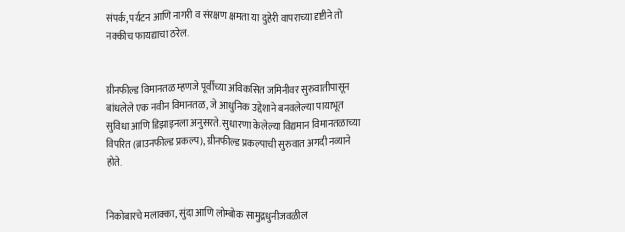संपर्क, पर्यटन आणि नागरी व संरक्षण क्षमता या दुहेरी वापराच्या दृष्टीने तो नक्कीच फायद्याचा ठरेल.


ग्रीनफील्ड विमानतळ म्हणजे पूर्वीच्या अविकसित जमिनीवर सुरुवातीपासून बांधलेले एक नवीन विमानतळ, जे आधुनिक उद्देशाने बनवलेल्या पायाभूत सुविधा आणि डिझाइनला अनुसरते. सुधारणा केलेल्या विद्यमान विमानतळाच्या विपरित (ब्राउनफील्ड प्रकल्प), ग्रीनफील्ड प्रकल्पाची सुरुवात अगदी नव्याने होते.


निकोबारचे मलाक्का, सुंदा आणि लोम्बोक सामुद्रधुनीजवळील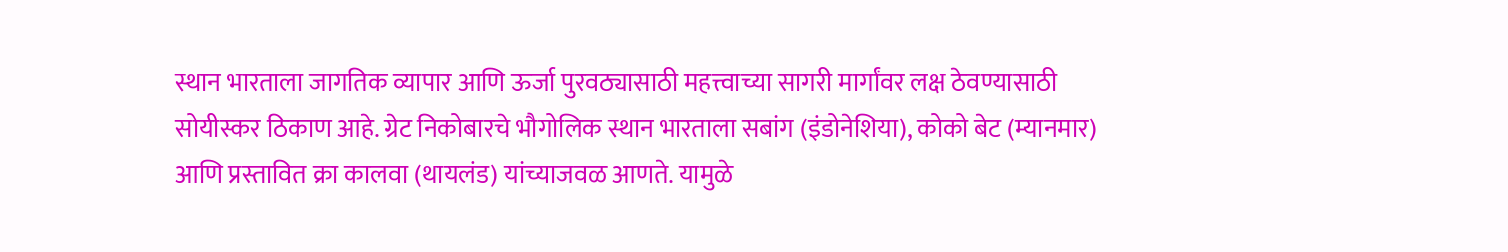स्थान भारताला जागतिक व्यापार आणि ऊर्जा पुरवठ्यासाठी महत्त्वाच्या सागरी मार्गांवर लक्ष ठेवण्यासाठी सोयीस्कर ठिकाण आहे. ग्रेट निकोबारचे भौगोलिक स्थान भारताला सबांग (इंडोनेशिया), कोको बेट (म्यानमार) आणि प्रस्तावित क्रा कालवा (थायलंड) यांच्याजवळ आणते. यामुळे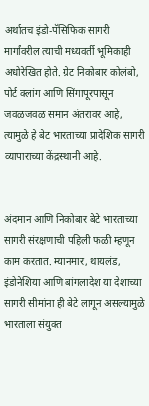अर्थातच इंडो-पॅसिफिक सागरी मार्गांवरील त्याची मध्यवर्ती भूमिकाही अधोरेखित होते. ग्रेट निकोबार कोलंबो, पोर्ट क्लांग आणि सिंगापूरपासून जवळजवळ समान अंतरावर आहे, त्यामुळे हे बेट भारताच्या प्रादेशिक सागरी व्यापाराच्या केंद्रस्थानी आहे.


अंदमान आणि निकोबार बेटे भारताच्या सागरी संरक्षणाची पहिली फळी म्हणून काम करतात. म्यानमार, थायलंड, इंडोनेशिया आणि बांगलादेश या देशाच्या सागरी सीमांना ही बेटे लागून असल्यामुळे भारताला संयुक्त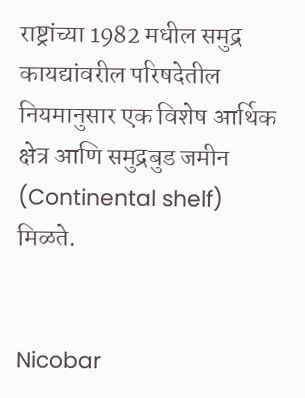राष्ट्रांच्या 1982 मधील समुद्र कायद्यांवरील परिषदेतील नियमानुसार एक विशेष आर्थिक क्षेत्र आणि समुद्रबुड जमीन (Continental shelf) मिळते.


Nicobar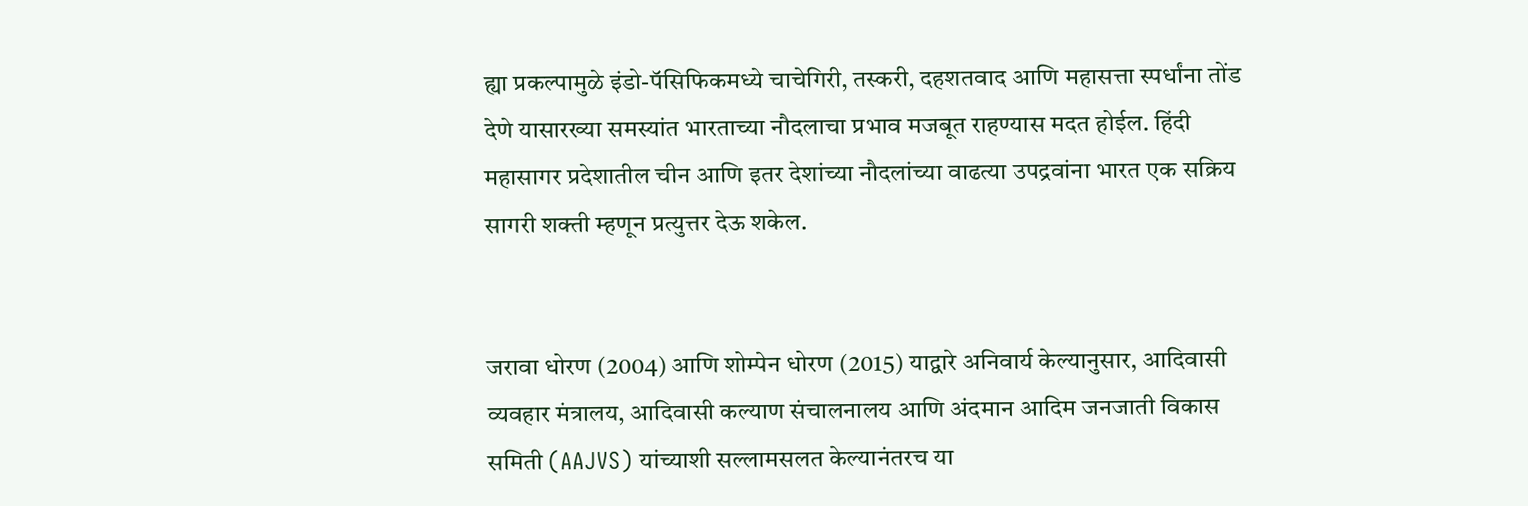ह्या प्रकल्पामुळे इंडो-पॅसिफिकमध्ये चाचेगिरी, तस्करी, दहशतवाद आणि महासत्ता स्पर्धांना तोंड देणे यासारख्या समस्यांत भारताच्या नौदलाचा प्रभाव मजबूत राहण्यास मदत होईल. हिंदी महासागर प्रदेशातील चीन आणि इतर देशांच्या नौदलांच्या वाढत्या उपद्रवांना भारत एक सक्रिय सागरी शक्ती म्हणून प्रत्युत्तर देऊ शकेल.


जरावा धोरण (2004) आणि शोम्पेन धोरण (2015) याद्वारे अनिवार्य केल्यानुसार, आदिवासी व्यवहार मंत्रालय, आदिवासी कल्याण संचालनालय आणि अंदमान आदिम जनजाती विकास समिती (AAJVS) यांच्याशी सल्लामसलत केल्यानंतरच या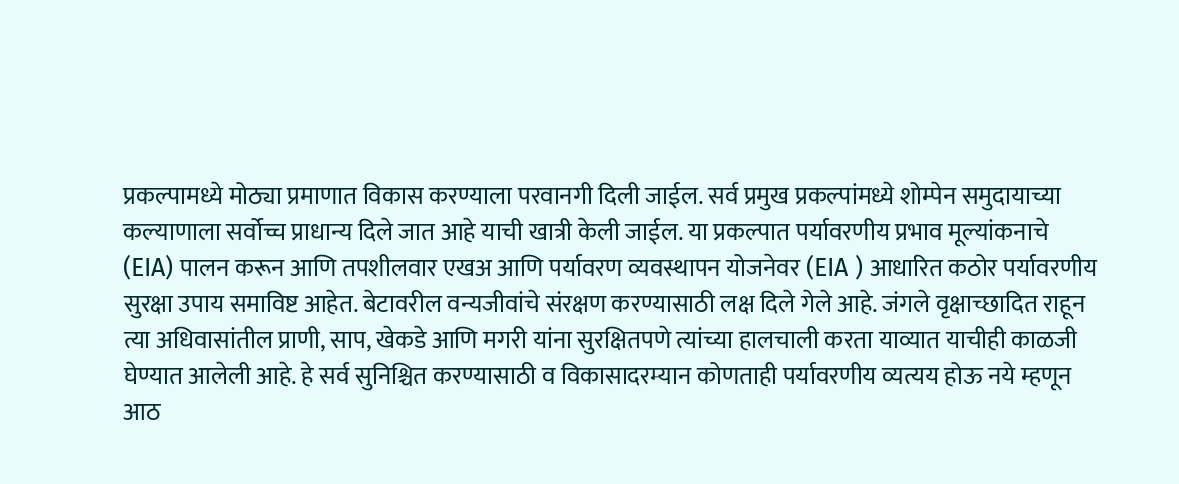प्रकल्पामध्ये मोठ्या प्रमाणात विकास करण्याला परवानगी दिली जाईल. सर्व प्रमुख प्रकल्पांमध्ये शोम्पेन समुदायाच्या कल्याणाला सर्वोच्च प्राधान्य दिले जात आहे याची खात्री केली जाईल. या प्रकल्पात पर्यावरणीय प्रभाव मूल्यांकनाचे (EIA) पालन करून आणि तपशीलवार एखअ आणि पर्यावरण व्यवस्थापन योजनेवर (EIA ) आधारित कठोर पर्यावरणीय सुरक्षा उपाय समाविष्ट आहेत. बेटावरील वन्यजीवांचे संरक्षण करण्यासाठी लक्ष दिले गेले आहे. जंगले वृक्षाच्छादित राहून त्या अधिवासांतील प्राणी, साप, खेकडे आणि मगरी यांना सुरक्षितपणे त्यांच्या हालचाली करता याव्यात याचीही काळजी घेण्यात आलेली आहे. हे सर्व सुनिश्चित करण्यासाठी व विकासादरम्यान कोणताही पर्यावरणीय व्यत्यय होऊ नये म्हणून आठ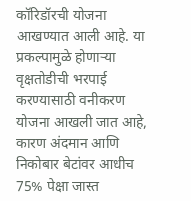कॉरिडॉरची योजना आखण्यात आली आहे. या प्रकल्पामुळे होणार्‍या वृक्षतोडीची भरपाई करण्यासाठी वनीकरण योजना आखली जात आहे, कारण अंदमान आणि निकोबार बेटांवर आधीच 75% पेक्षा जास्त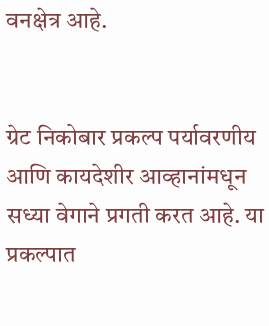वनक्षेत्र आहे.


ग्रेट निकोबार प्रकल्प पर्यावरणीय आणि कायदेशीर आव्हानांमधून सध्या वेगाने प्रगती करत आहे. या प्रकल्पात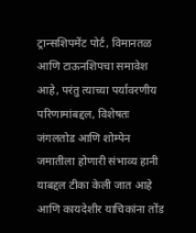ट्रान्सशिपमेंट पोर्ट, विमानतळ आणि टाऊनशिपचा समावेश आहे, परंतु त्याच्या पर्यावरणीय परिणामांबद्दल, विशेषतः जंगलतोड आणि शोम्पेन जमातीला होणारी संभाव्य हानी याबद्दल टीका केली जात आहे आणि कायदेशीर याचिकांना तोंड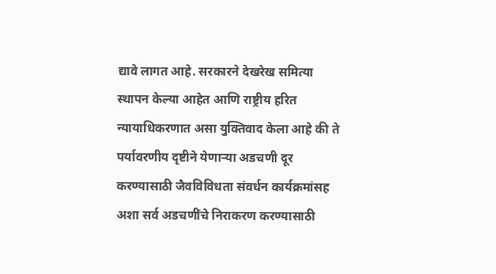द्यावे लागत आहे. सरकारने देखरेख समित्या स्थापन केल्या आहेत आणि राष्ट्रीय हरित न्यायाधिकरणात असा युक्तिवाद केला आहे की ते पर्यावरणीय दृष्टीने येणार्‍या अडचणी दूर करण्यासाठी जैवविविधता संवर्धन कार्यक्रमांसह अशा सर्व अडचणींचे निराकरण करण्यासाठी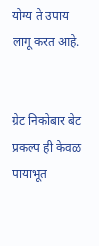योग्य ते उपाय लागू करत आहे.


ग्रेट निकोबार बेट प्रकल्प ही केवळ पायाभूत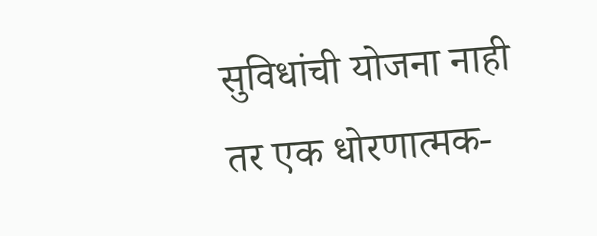सुविधांची योजना नाही तर एक धोरणात्मक-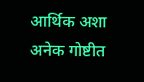आर्थिक अशा अनेक गोष्टीत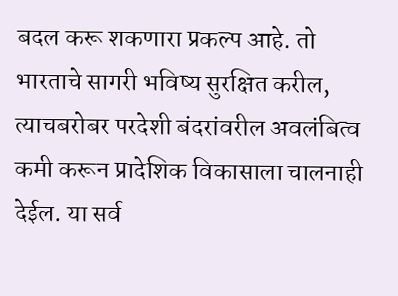बदल करू शकणारा प्रकल्प आहे. तो भारताचे सागरी भविष्य सुरक्षित करील, त्याचबरोबर परदेशी बंदरांवरील अवलंबित्व कमी करून प्रादेशिक विकासाला चालनाही देईल. या सर्व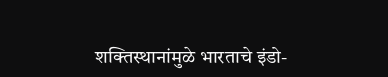शक्तिस्थानांमुळे भारताचे इंडो-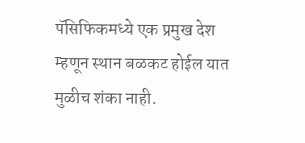पॅसिफिकमध्ये एक प्रमुख देश म्हणून स्थान बळकट होईल यात मुळीच शंका नाही.